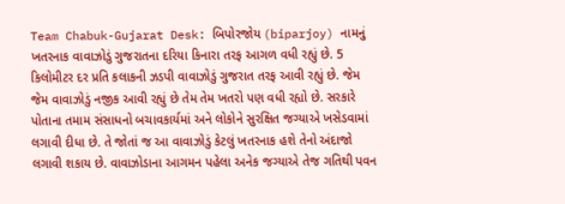Team Chabuk-Gujarat Desk: બિપોરજોય (biparjoy) નામનું ખતરનાક વાવાઝોડું ગુજરાતના દરિયા કિનારા તરફ આગળ વધી રહ્યું છે. 5 કિલોમીટર દર પ્રતિ કલાકની ઝડપી વાવાઝોડું ગુજરાત તરફ આવી રહ્યું છે. જેમ જેમ વાવાઝોડું નજીક આવી રહ્યું છે તેમ તેમ ખતરો પણ વધી રહ્યો છે. સરકારે પોતાના તમામ સંસાધનો બચાવકાર્યમાં અને લોકોને સુરક્ષિત જગ્યાએ ખસેડવામાં લગાવી દીધા છે. તે જોતાં જ આ વાવાઝોડું કેટલું ખતરનાક હશે તેનો અંદાજો લગાવી શકાય છે. વાવાઝોડાના આગમન પહેલા અનેક જગ્યાએ તેજ ગતિથી પવન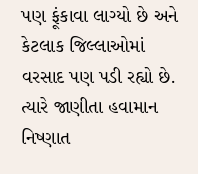પણ ફૂંકાવા લાગ્યો છે અને કેટલાક જિલ્લાઓમાં વરસાદ પણ પડી રહ્યો છે. ત્યારે જાણીતા હવામાન નિષ્ણાત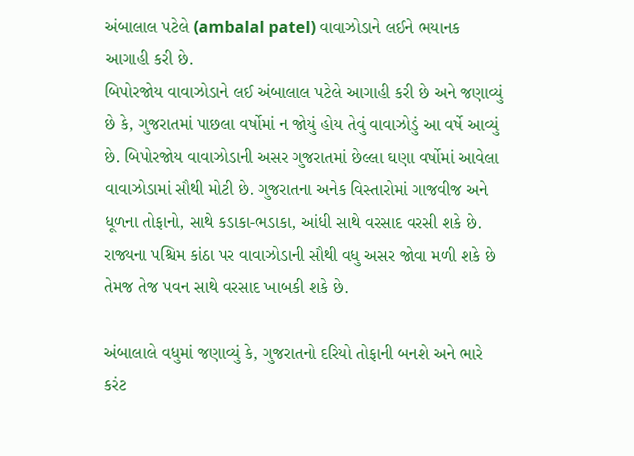અંબાલાલ પટેલે (ambalal patel) વાવાઝોડાને લઈને ભયાનક આગાહી કરી છે.
બિપોરજોય વાવાઝોડાને લઈ અંબાલાલ પટેલે આગાહી કરી છે અને જણાવ્યું છે કે, ગુજરાતમાં પાછલા વર્ષોમાં ન જોયું હોય તેવું વાવાઝોડું આ વર્ષે આવ્યું છે. બિપોરજોય વાવાઝોડાની અસર ગુજરાતમાં છેલ્લા ઘણા વર્ષોમાં આવેલા વાવાઝોડામાં સૌથી મોટી છે. ગુજરાતના અનેક વિસ્તારોમાં ગાજવીજ અને ધૂળના તોફાનો, સાથે કડાકા-ભડાકા, આંધી સાથે વરસાદ વરસી શકે છે. રાજ્યના પશ્ચિમ કાંઠા પર વાવાઝોડાની સૌથી વધુ અસર જોવા મળી શકે છે તેમજ તેજ પવન સાથે વરસાદ ખાબકી શકે છે.

અંબાલાલે વધુમાં જણાવ્યું કે, ગુજરાતનો દરિયો તોફાની બનશે અને ભારે કરંટ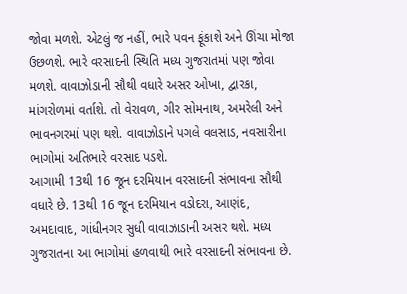જોવા મળશે. એટલું જ નહીં, ભારે પવન ફૂંકાશે અને ઊંચા મોજા ઉછળશે. ભારે વરસાદની સ્થિતિ મધ્ય ગુજરાતમાં પણ જોવા મળશે. વાવાઝોડાની સૌથી વધારે અસર ઓખા, દ્વારકા, માંગરોળમાં વર્તાશે. તો વેરાવળ, ગીર સોમનાથ, અમરેલી અને ભાવનગરમાં પણ થશે. વાવાઝોડાને પગલે વલસાડ, નવસારીના ભાગોમાં અતિભારે વરસાદ પડશે.
આગામી 13થી 16 જૂન દરમિયાન વરસાદની સંભાવના સૌથી વધારે છે. 13થી 16 જૂન દરમિયાન વડોદરા, આણંદ, અમદાવાદ, ગાંધીનગર સુધી વાવાઝાડાની અસર થશે. મધ્ય ગુજરાતના આ ભાગોમાં હળવાથી ભારે વરસાદની સંભાવના છે.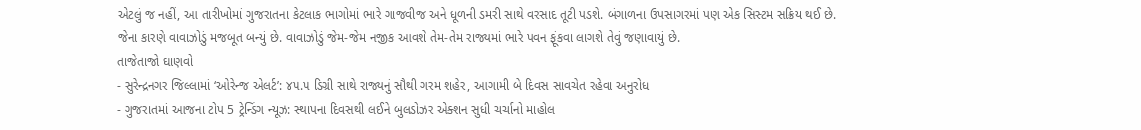એટલું જ નહીં, આ તારીખોમાં ગુજરાતના કેટલાક ભાગોમાં ભારે ગાજવીજ અને ધૂળની ડમરી સાથે વરસાદ તૂટી પડશે. બંગાળના ઉપસાગરમાં પણ એક સિસ્ટમ સક્રિય થઈ છે. જેના કારણે વાવાઝોડું મજબૂત બન્યું છે. વાવાઝોડું જેમ-જેમ નજીક આવશે તેમ-તેમ રાજ્યમાં ભારે પવન ફૂંકવા લાગશે તેવું જણાવાયું છે.
તાજેતાજો ઘાણવો
- સુરેન્દ્રનગર જિલ્લામાં ‘ઓરેન્જ એલર્ટ’: ૪૫.૫ ડિગ્રી સાથે રાજ્યનું સૌથી ગરમ શહેર, આગામી બે દિવસ સાવચેત રહેવા અનુરોધ
- ગુજરાતમાં આજના ટોપ 5 ટ્રેન્ડિંગ ન્યૂઝ: સ્થાપના દિવસથી લઈને બુલડોઝર એક્શન સુધી ચર્ચાનો માહોલ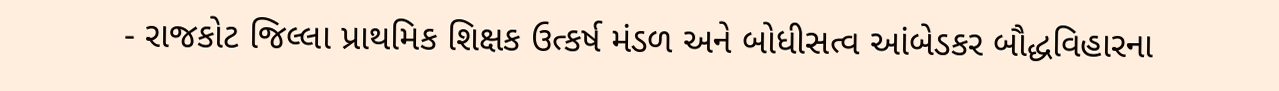- રાજકોટ જિલ્લા પ્રાથમિક શિક્ષક ઉત્કર્ષ મંડળ અને બોધીસત્વ આંબેડકર બૌદ્ધવિહારના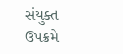સંયુક્ત ઉપક્રમે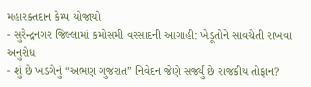મહારક્તદાન કેમ્પ યોજાયો
- સુરેન્દ્રનગર જિલ્લામાં કમોસમી વરસાદની આગાહી: ખેડૂતોને સાવચેતી રાખવા અનુરોધ
- શું છે ખડગેનું “અભણ ગુજરાત” નિવેદન જેણે સર્જ્યું છે રાજકીય તોફાન?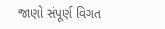જાણો સંપૂર્ણ વિગત